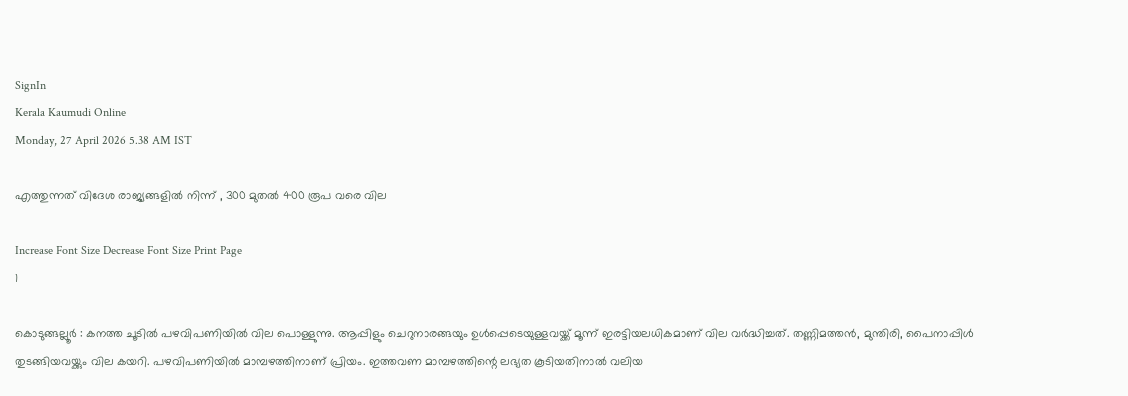SignIn
Kerala Kaumudi Online
Monday, 27 April 2026 5.38 AM IST

എത്തുന്നത് വിദേശ രാജ്യങ്ങളിൽ നിന്ന് , 300 മുതൽ 400 രൂപ വരെ വില

Increase Font Size Decrease Font Size Print Page
1

കൊടുങ്ങല്ലൂർ : കനത്ത ചൂടിൽ പഴവിപണിയിൽ വില പൊള്ളുന്നു. ആപ്പിളും ചെറുനാരങ്ങയും ഉൾപ്പെടെയുള്ളവയ്ക്ക് മൂന്ന് ഇരട്ടിയലധികമാണ് വില വർദ്ധിച്ചത്. തണ്ണിമത്തൻ, മുന്തിരി, പൈനാപ്പിൾ തുടങ്ങിയവയ്ക്കും വില കയറി. പഴവിപണിയിൽ മാമ്പഴത്തിനാണ് പ്രിയം. ഇത്തവണ മാമ്പഴത്തിന്റെ ലഭ്യത കൂടിയതിനാൽ വലിയ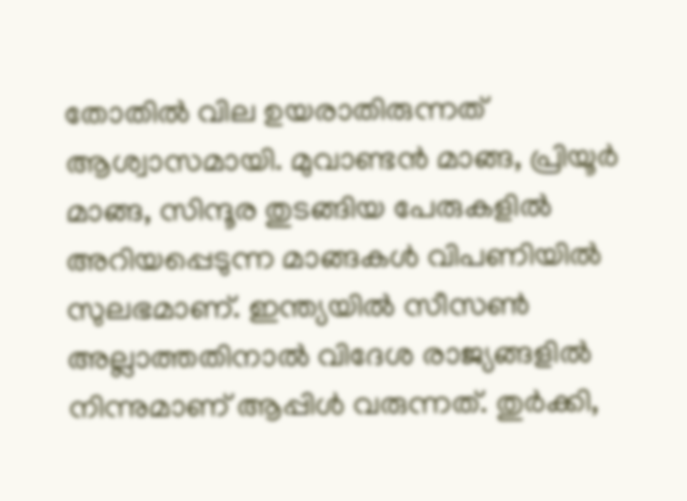തോതിൽ വില ഉയരാതിരുന്നത് ആശ്വാസമായി. മുവാണ്ടൻ മാങ്ങ, പ്രിയൂർ മാങ്ങ, സിന്ദൂര തുടങ്ങിയ പേരുകളിൽ അറിയപ്പെടുന്ന മാങ്ങകൾ വിപണിയിൽ സുലഭമാണ്. ഇന്ത്യയിൽ സീസൺ അല്ലാത്തതിനാൽ വിദേശ രാജ്യങ്ങളിൽ നിന്നുമാണ് ആപ്പിൾ വരുന്നത്. തുർക്കി,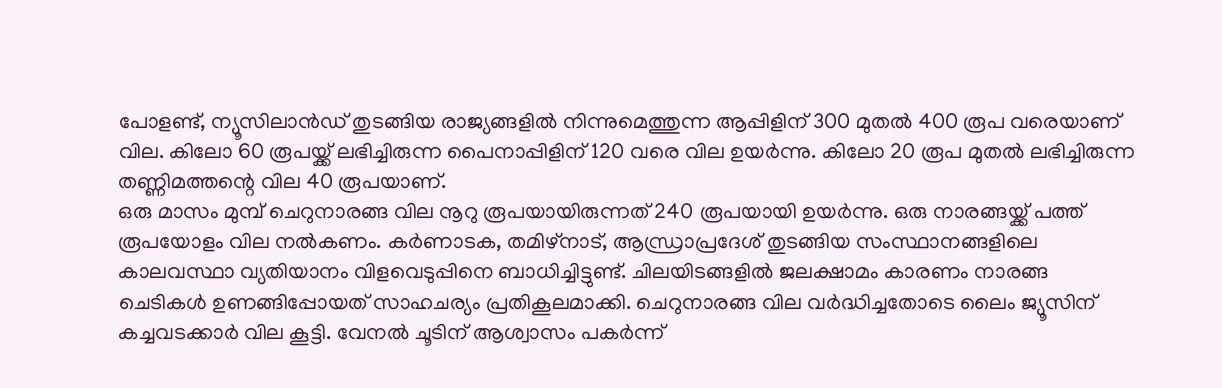പോളണ്ട്, ന്യൂസിലാൻഡ് തുടങ്ങിയ രാജ്യങ്ങളിൽ നിന്നുമെത്തുന്ന ആപ്പിളിന് 300 മുതൽ 400 രൂപ വരെയാണ് വില. കിലോ 60 രൂപയ്ക്ക് ലഭിച്ചിരുന്ന പൈനാപ്പിളിന് 120 വരെ വില ഉയർന്നു. കിലോ 20 രൂപ മുതൽ ലഭിച്ചിരുന്ന തണ്ണിമത്തന്റെ വില 40 രൂപയാണ്.
ഒരു മാസം മുമ്പ് ചെറുനാരങ്ങ വില നൂറു രൂപയായിരുന്നത് 240 രൂപയായി ഉയർന്നു. ഒരു നാരങ്ങയ്ക്ക് പത്ത് രൂപയോളം വില നൽകണം. കർണാടക, തമിഴ്‌നാട്, ആന്ധ്രാപ്രദേശ് തുടങ്ങിയ സംസ്ഥാനങ്ങളിലെ കാലവസ്ഥാ വ്യതിയാനം വിളവെടുപ്പിനെ ബാധിച്ചിട്ടുണ്ട്. ചിലയിടങ്ങളിൽ ജലക്ഷാമം കാരണം നാരങ്ങ ചെടികൾ ഉണങ്ങിപ്പോയത് സാഹചര്യം പ്രതികൂലമാക്കി. ചെറുനാരങ്ങ വില വർദ്ധിച്ചതോടെ ലൈം ജ്യൂസിന് കച്ചവടക്കാർ വില കൂട്ടി. വേനൽ ചൂടിന് ആശ്വാസം പകർന്ന്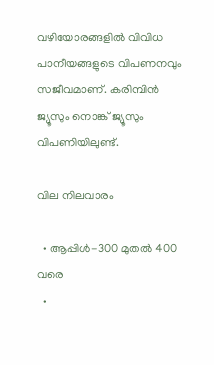വഴിയോരങ്ങളിൽ വിവിധ പാനീയങ്ങളുടെ വിപണനവും സജീവമാണ്. കരിമ്പിൻ ജ്യൂസും നൊങ്ക് ജ്യൂസും വിപണിയിലുണ്ട്.

വില നിലവാരം

  • ആപ്പിൾ-300 മുതൽ 400 വരെ
  •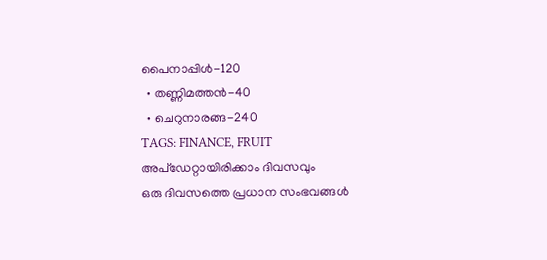പൈനാപ്പിൾ-120
  • തണ്ണിമത്തൻ-40
  • ചെറുനാരങ്ങ-240
TAGS: FINANCE, FRUIT
അപ്ഡേറ്റായിരിക്കാം ദിവസവും
ഒരു ദിവസത്തെ പ്രധാന സംഭവങ്ങൾ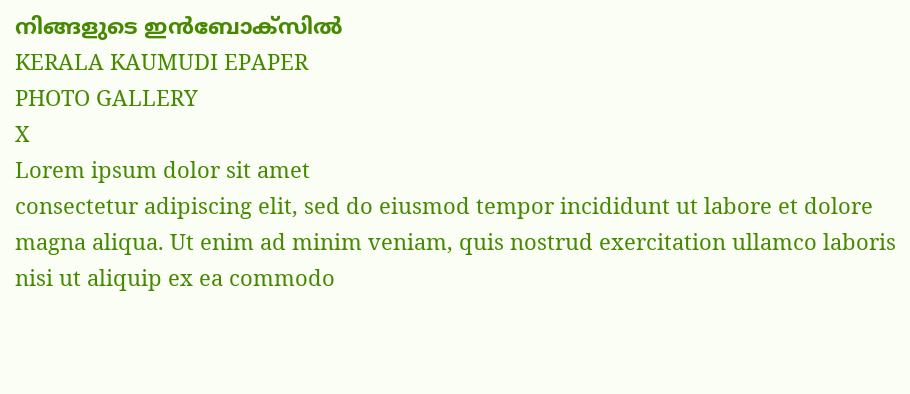നിങ്ങളുടെ ഇൻബോക്സിൽ
KERALA KAUMUDI EPAPER
PHOTO GALLERY
X
Lorem ipsum dolor sit amet
consectetur adipiscing elit, sed do eiusmod tempor incididunt ut labore et dolore magna aliqua. Ut enim ad minim veniam, quis nostrud exercitation ullamco laboris nisi ut aliquip ex ea commodo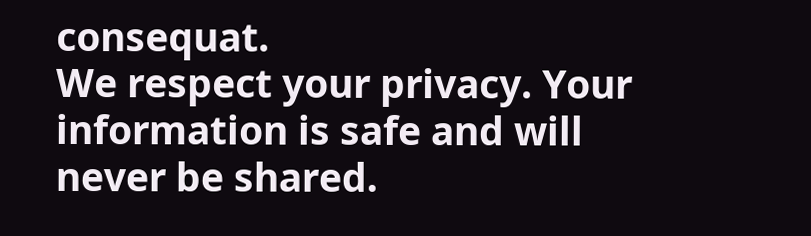consequat.
We respect your privacy. Your information is safe and will never be shared.